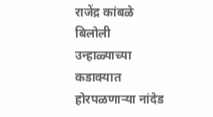राजेंद्र कांबळे
बिलोली उन्हाळ्याच्या कडाक्यात होरपळणाऱ्या नांदेड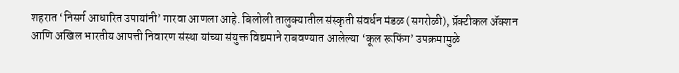शहरात ‘निसर्ग आधारित उपायांनी’ गारवा आणला आहे. बिलोली तालुक्यातील संस्कृती संवर्धन मंडळ (सगरोळी), प्रॅक्टीकल ॲक्शन आणि अखिल भारतीय आपत्ती निवारण संस्था यांच्या संयुक्त विद्यमाने राबवण्यात आलेल्या ‘कूल रूफिंग’ उपक्रमामुळे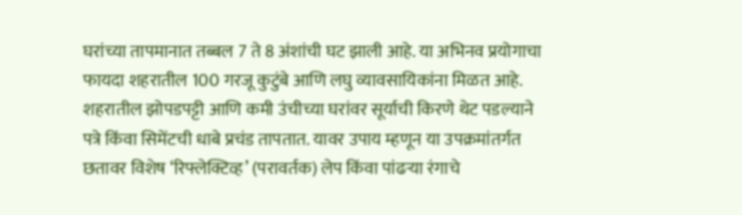घरांच्या तापमानात तब्बल 7 ते 8 अंशांची घट झाली आहे. या अभिनव प्रयोगाचा फायदा शहरातील 100 गरजू कुटुंबे आणि लघु व्यावसायिकांना मिळत आहे.
शहरातील झोपडपट्टी आणि कमी उंचीच्या घरांवर सूर्याची किरणे थेट पडल्याने पत्रे किंवा सिमेंटची धाबे प्रचंड तापतात. यावर उपाय म्हणून या उपक्रमांतर्गत छतावर विशेष ‘रिफ्लेक्टिव्ह’ (परावर्तक) लेप किंवा पांढऱ्या रंगाचे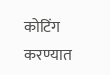कोटिंग करण्यात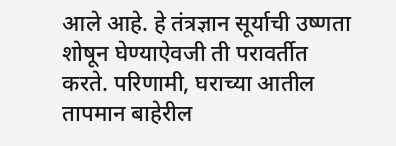आले आहे. हे तंत्रज्ञान सूर्याची उष्णता शोषून घेण्याऐवजी ती परावर्तीत करते. परिणामी, घराच्या आतील तापमान बाहेरील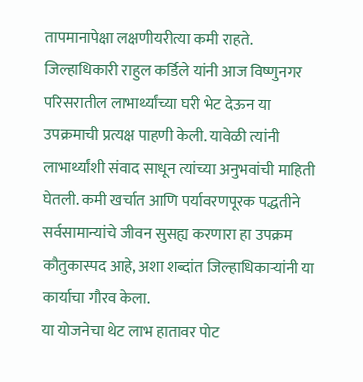तापमानापेक्षा लक्षणीयरीत्या कमी राहते.
जिल्हाधिकारी राहुल कर्डिले यांनी आज विष्णुनगर परिसरातील लाभार्थ्यांच्या घरी भेट देऊन या उपक्रमाची प्रत्यक्ष पाहणी केली. यावेळी त्यांनी लाभार्थ्यांशी संवाद साधून त्यांच्या अनुभवांची माहिती घेतली. कमी खर्चात आणि पर्यावरणपूरक पद्धतीने सर्वसामान्यांचे जीवन सुसह्य करणारा हा उपक्रम कौतुकास्पद आहे, अशा शब्दांत जिल्हाधिकाऱ्यांनी या कार्याचा गौरव केला.
या योजनेचा थेट लाभ हातावर पोट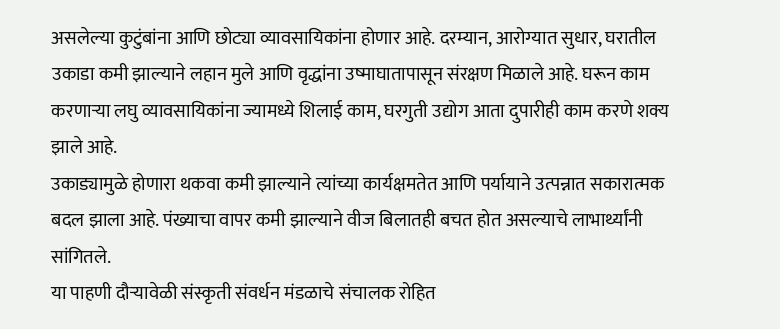असलेल्या कुटुंबांना आणि छोट्या व्यावसायिकांना होणार आहे. दरम्यान, आरोग्यात सुधार, घरातील उकाडा कमी झाल्याने लहान मुले आणि वृद्धांना उष्माघातापासून संरक्षण मिळाले आहे. घरून काम करणाऱ्या लघु व्यावसायिकांना ज्यामध्ये शिलाई काम, घरगुती उद्योग आता दुपारीही काम करणे शक्य झाले आहे.
उकाड्यामुळे होणारा थकवा कमी झाल्याने त्यांच्या कार्यक्षमतेत आणि पर्यायाने उत्पन्नात सकारात्मक बदल झाला आहे. पंख्याचा वापर कमी झाल्याने वीज बिलातही बचत होत असल्याचे लाभार्थ्यांनी सांगितले.
या पाहणी दौऱ्यावेळी संस्कृती संवर्धन मंडळाचे संचालक रोहित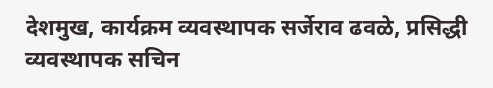देशमुख, कार्यक्रम व्यवस्थापक सर्जेराव ढवळे, प्रसिद्धी व्यवस्थापक सचिन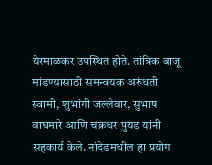येरमाळकर उपस्थित होते. तांत्रिक बाजू मांडण्यासाठी समन्वयक अरुंधती स्वामी, शुभांगी जल्लेवार, सुभाष वाघमारे आणि चक्रधर पुयड यांनी सहकार्य केले. नांदेडमधील हा प्रयोग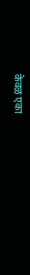केवळ एका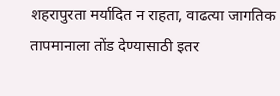शहरापुरता मर्यादित न राहता, वाढत्या जागतिक तापमानाला तोंड देण्यासाठी इतर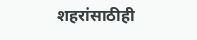शहरांसाठीही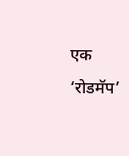एक ‘रोडमॅप’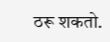ठरू शकतो.